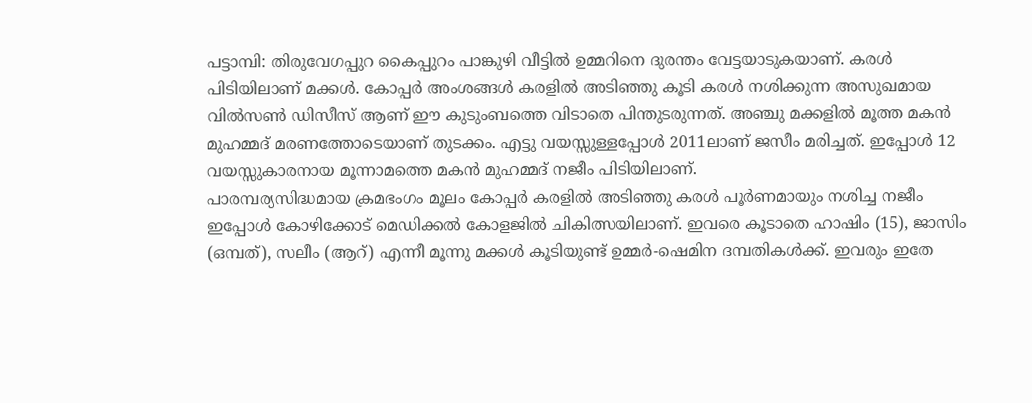പട്ടാമ്പി: തിരുവേഗപ്പുറ കൈപ്പുറം പാങ്കുഴി വീട്ടിൽ ഉമ്മറിനെ ദുരന്തം വേട്ടയാടുകയാണ്. കരൾ പിടിയിലാണ് മക്കൾ. കോപ്പർ അംശങ്ങൾ കരളിൽ അടിഞ്ഞു കൂടി കരൾ നശിക്കുന്ന അസുഖമായ വിൽസൺ ഡിസീസ് ആണ് ഈ കുടുംബത്തെ വിടാതെ പിന്തുടരുന്നത്. അഞ്ചു മക്കളിൽ മൂത്ത മകൻ മുഹമ്മദ് മരണത്തോടെയാണ് തുടക്കം. എട്ടു വയസ്സുള്ളപ്പോൾ 2011ലാണ് ജസീം മരിച്ചത്. ഇപ്പോൾ 12 വയസ്സുകാരനായ മൂന്നാമത്തെ മകൻ മുഹമ്മദ് നജീം പിടിയിലാണ്.
പാരമ്പര്യസിദ്ധമായ ക്രമഭംഗം മൂലം കോപ്പർ കരളിൽ അടിഞ്ഞു കരൾ പൂർണമായും നശിച്ച നജീം ഇപ്പോൾ കോഴിക്കോട് മെഡിക്കൽ കോളജിൽ ചികിത്സയിലാണ്. ഇവരെ കൂടാതെ ഹാഷിം (15), ജാസിം (ഒമ്പത്), സലീം (ആറ്) എന്നീ മൂന്നു മക്കൾ കൂടിയുണ്ട് ഉമ്മർ-ഷെമിന ദമ്പതികൾക്ക്. ഇവരും ഇതേ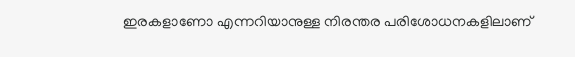ഇരകളാണോ എന്നറിയാനുള്ള നിരന്തര പരിശോധനകളിലാണ്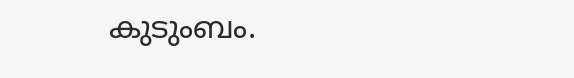കുടുംബം.